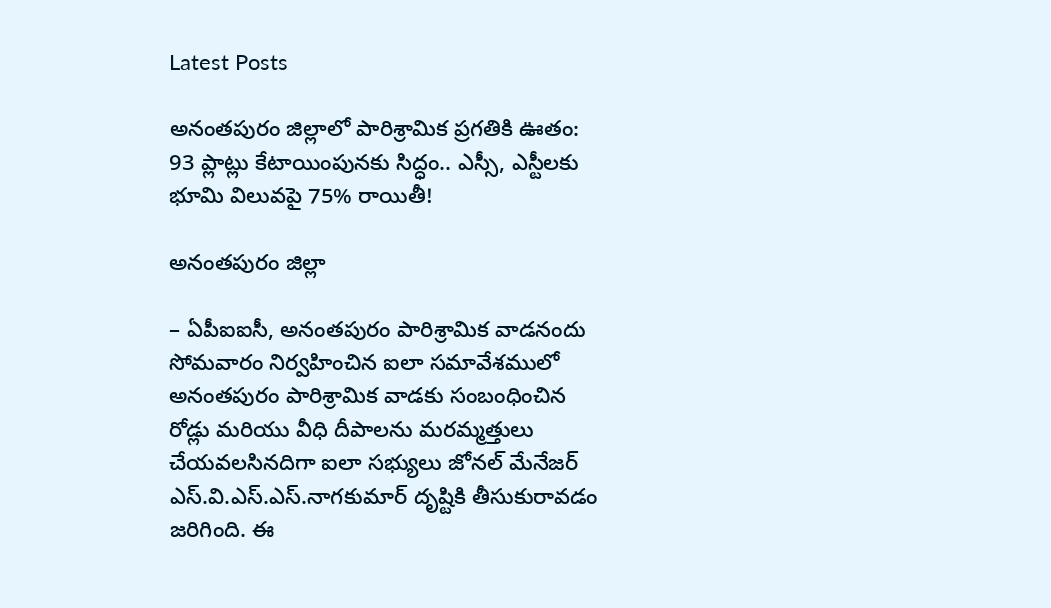Latest Posts

అనంతపురం జిల్లాలో పారిశ్రామిక ప్రగతికి ఊతం: 93 ప్లాట్లు కేటాయింపునకు సిద్ధం.. ఎస్సీ, ఎస్టీలకు భూమి విలువపై 75% రాయితీ!

అనంతపురం జిల్లా

– ఏపీఐఐసీ, అనంతపురం పారిశ్రామిక వాడనందు సోమవారం నిర్వహించిన ఐలా సమావేశములో అనంతపురం పారిశ్రామిక వాడకు సంబంధించిన రోడ్లు మరియు వీధి దీపాలను మరమ్మత్తులు చేయవలసినదిగా ఐలా సభ్యులు జోనల్ మేనేజర్ ఎస్.వి.ఎస్.ఎస్.నాగకుమార్ దృష్టికి తీసుకురావడం జరిగింది. ఈ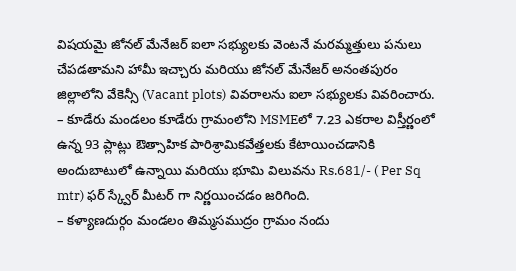విషయమై జోనల్ మేనేజర్ ఐలా సభ్యులకు వెంటనే మరమ్మత్తులు పనులు చేపడతామని హామీ ఇచ్చారు మరియు జోనల్ మేనేజర్ అనంతపురం జిల్లాలోని వేకెన్సీ (Vacant plots) వివరాలను ఐలా సభ్యులకు వివరించారు.
– కూడేరు మండలం కూడేరు గ్రామంలోని MSMEలో 7.23 ఎకరాల విస్తీర్ణంలో ఉన్న 93 ప్లాట్లు ఔత్సాహిక పారిశ్రామికవేత్తలకు కేటాయించడానికి అందుబాటులో ఉన్నాయి మరియు భూమి విలువను Rs.681/- ( Per Sq mtr) ఫర్ స్క్వేర్ మీటర్ గా నిర్ణయించడం జరిగింది.
– కళ్యాణదుర్గం మండలం తిమ్మసముద్రం గ్రామం నందు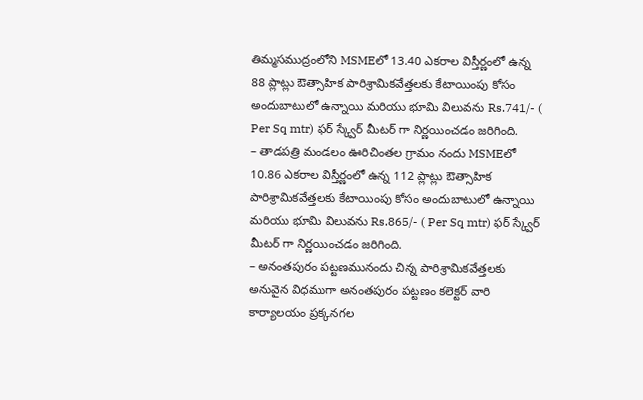తిమ్మసముద్రంలోని MSMEలో 13.40 ఎకరాల విస్తీర్ణంలో ఉన్న 88 ప్లాట్లు ఔత్సాహిక పారిశ్రామికవేత్తలకు కేటాయింపు కోసం అందుబాటులో ఉన్నాయి మరియు భూమి విలువను Rs.741/- ( Per Sq mtr) ఫర్ స్క్వేర్ మీటర్ గా నిర్ణయించడం జరిగింది.
– తాడపత్రి మండలం ఊరిచింతల గ్రామం నందు MSMEలో 10.86 ఎకరాల విస్తీర్ణంలో ఉన్న 112 ప్లాట్లు ఔత్సాహిక పారిశ్రామికవేత్తలకు కేటాయింపు కోసం అందుబాటులో ఉన్నాయి మరియు భూమి విలువను Rs.865/- ( Per Sq mtr) ఫర్ స్క్వేర్ మీటర్ గా నిర్ణయించడం జరిగింది.
– అనంతపురం పట్టణమునందు చిన్న పారిశ్రామికవేత్తలకు అనువైన విధముగా అనంతపురం పట్టణం కలెక్టర్ వారి కార్యాలయం ప్రక్కనగల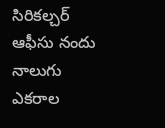సిరికల్చర్ ఆఫీసు నందు నాలుగు ఎకరాల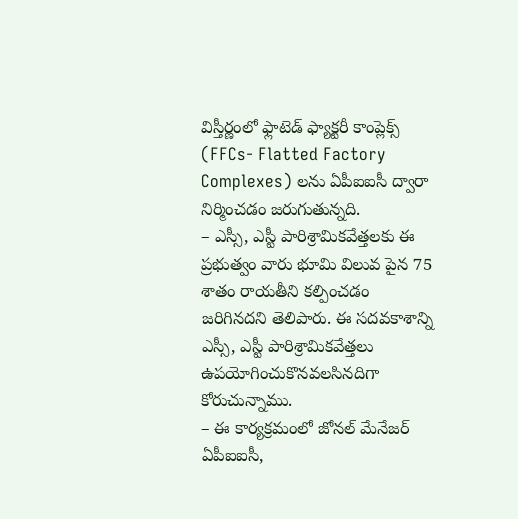విస్తీర్ణంలో ఫ్లాటెడ్ ఫ్యాక్టరీ కాంప్లెక్స్ (FFCs- Flatted Factory Complexes) లను ఏపీఐఐసీ ద్వారా నిర్మించడం జరుగుతున్నది.
– ఎస్సీ, ఎస్టీ పారిశ్రామికవేత్తలకు ఈ ప్రభుత్వం వారు భూమి విలువ పైన 75 శాతం రాయతీని కల్పించడం జరిగినదని తెలిపారు. ఈ సదవకాశాన్ని ఎస్సీ, ఎస్టీ పారిశ్రామికవేత్తలు ఉపయోగించుకొనవలసినదిగా కోరుచున్నాము.
– ఈ కార్యక్రమంలో జోనల్ మేనేజర్ ఏపీఐఐసీ,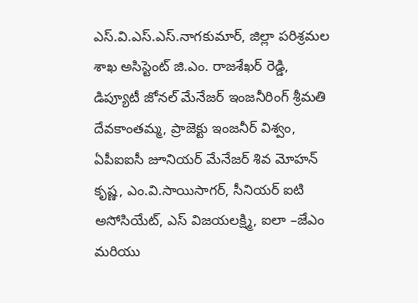ఎస్.వి.ఎస్.ఎస్.నాగకుమార్, జిల్లా పరిశ్రమల శాఖ అసిస్టెంట్ జి.ఎం. రాజశేఖర్ రెడ్డి, డిప్యూటీ జోనల్ మేనేజర్ ఇంజనీరింగ్ శ్రీమతి దేవకాంతమ్మ, ప్రాజెక్టు ఇంజనీర్ విశ్వం, ఏపీఐఐసీ జూనియర్ మేనేజర్ శివ మోహన్ కృష్ణ, ఎం.వి.సాయిసాగర్, సీనియర్ ఐటి అసోసియేట్, ఎస్ విజయలక్ష్మి, ఐలా –జేఎం మరియు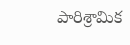పారిశ్రామిక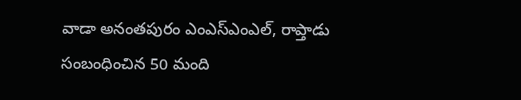వాడా అనంతపురం ఎంఎస్ఎంఎల్, రాప్తాడు సంబంధించిన 50 మంది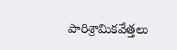పారిశ్రామికవేత్తలు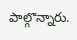పాల్గొన్నారు.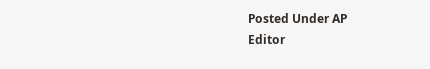Posted Under AP
Editor